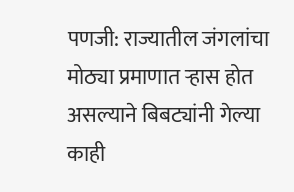पणजी: राज्यातील जंगलांचा मोठ्या प्रमाणात ऱ्हास होत असल्याने बिबट्यांनी गेल्या काही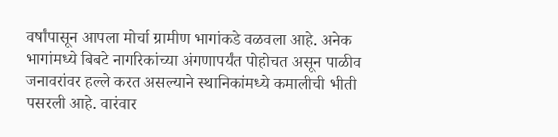वर्षांपासून आपला मोर्चा ग्रामीण भागांकडे वळवला आहे. अनेक भागांमध्ये बिबटे नागरिकांच्या अंगणापर्यंत पोहोचत असून पाळीव जनावरांवर हल्ले करत असल्याने स्थानिकांमध्ये कमालीची भीती पसरली आहे. वारंवार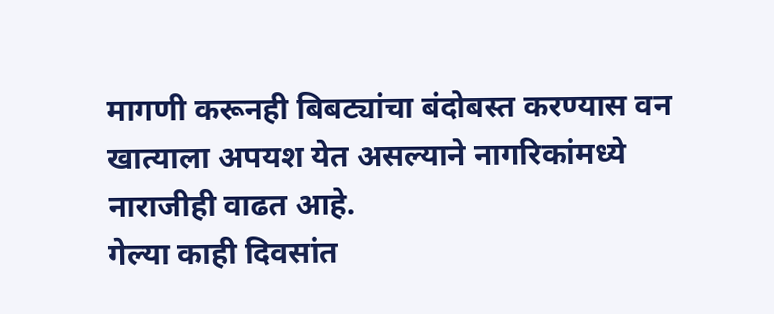मागणी करूनही बिबट्यांचा बंदोबस्त करण्यास वन खात्याला अपयश येत असल्याने नागरिकांमध्ये नाराजीही वाढत आहे.
गेल्या काही दिवसांत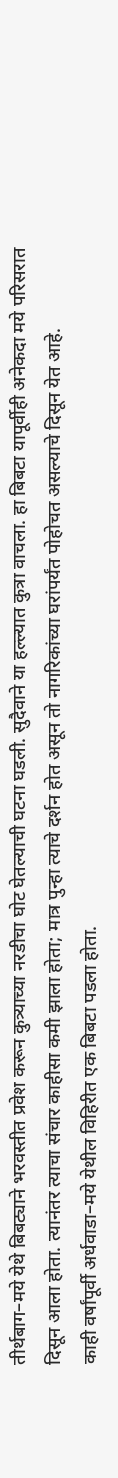तीर्थबाग–मये येथे बिबट्याने भरवस्तीत प्रवेश करून कुत्र्याच्या नरडीचा घोट घेतल्याची घटना घडली. सुदैवाने या हल्ल्यात कुत्रा वाचला. हा बिबटा यापूर्वीही अनेकदा मये परिसरात दिसून आला होता. त्यानंतर त्याचा संचार काहीसा कमी झाला होता; मात्र पुन्हा त्याचे दर्शन होत असून तो नागरिकांच्या घरांपर्यंत पोहोचत असल्याचे दिसून येत आहे.
काही वर्षांपूर्वी अर्धवाडा–मये येथील विहिरीत एक बिबटा पडला होता.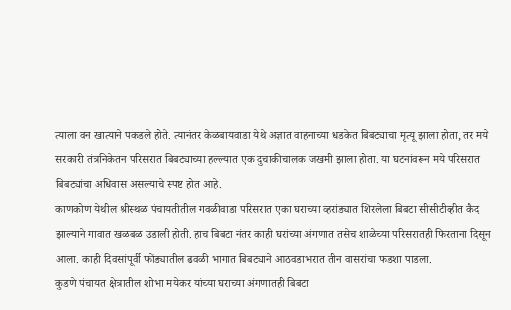त्याला वन खात्याने पकडले होते. त्यानंतर केळबायवाडा येथे अज्ञात वाहनाच्या धडकेत बिबट्याचा मृत्यू झाला होता, तर मये सरकारी तंत्रनिकेतन परिसरात बिबट्याच्या हल्ल्यात एक दुचाकीचालक जखमी झाला होता. या घटनांवरून मये परिसरात बिबट्यांचा अधिवास असल्याचे स्पष्ट होत आहे.
काणकोण येथील श्रीस्थळ पंचायतीतील गवळीवाडा परिसरात एका घराच्या व्हरांड्यात शिरलेला बिबटा सीसीटीव्हीत कैद झाल्याने गावात खळबळ उडाली होती. हाच बिबटा नंतर काही घरांच्या अंगणात तसेच शाळेच्या परिसरातही फिरताना दिसून आला. काही दिवसांपूर्वी फोंड्यातील ढवळी भागात बिबट्याने आठवडाभरात तीन वासरांचा फडशा पाडला.
कुडणे पंचायत क्षेत्रातील शोभा मयेकर यांच्या घराच्या अंगणातही बिबटा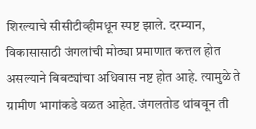शिरल्याचे सीसीटीव्हीमधून स्पष्ट झाले. दरम्यान, विकासासाठी जंगलांची मोठ्या प्रमाणात कत्तल होत असल्याने बिबट्यांचा अधिवास नष्ट होत आहे. त्यामुळे ते ग्रामीण भागांकडे वळत आहेत. जंगलतोड थांबवून ती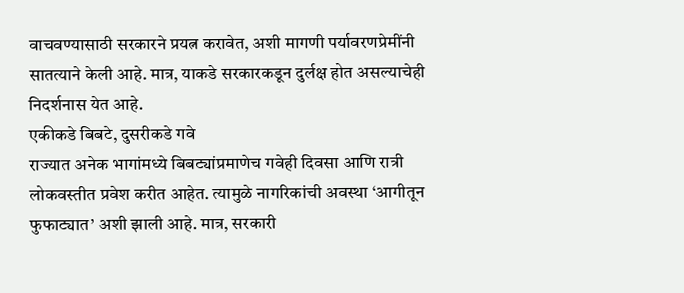वाचवण्यासाठी सरकारने प्रयत्न करावेत, अशी मागणी पर्यावरणप्रेमींनी सातत्याने केली आहे. मात्र, याकडे सरकारकडून दुर्लक्ष होत असल्याचेही निदर्शनास येत आहे.
एकीकडे बिबटे, दुसरीकडे गवे
राज्यात अनेक भागांमध्ये बिबट्यांप्रमाणेच गवेही दिवसा आणि रात्री लोकवस्तीत प्रवेश करीत आहेत. त्यामुळे नागरिकांची अवस्था ‘आगीतून फुफाट्यात’ अशी झाली आहे. मात्र, सरकारी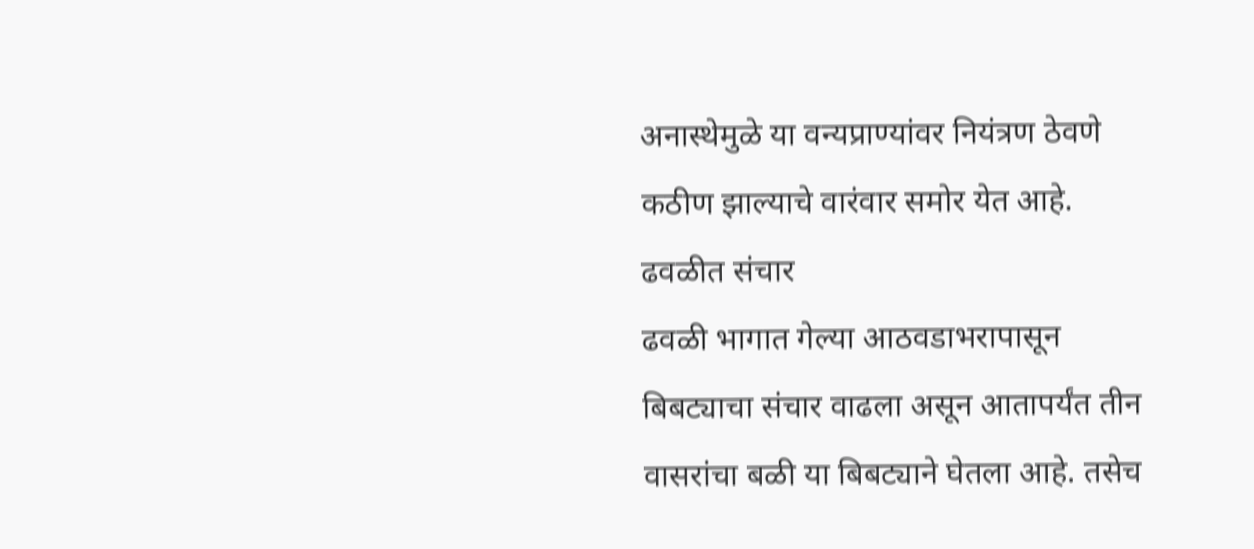अनास्थेमुळे या वन्यप्राण्यांवर नियंत्रण ठेवणे कठीण झाल्याचे वारंवार समोर येत आहे.
ढवळीत संचार
ढवळी भागात गेल्या आठवडाभरापासून बिबट्याचा संचार वाढला असून आतापर्यंत तीन वासरांचा बळी या बिबट्याने घेतला आहे. तसेच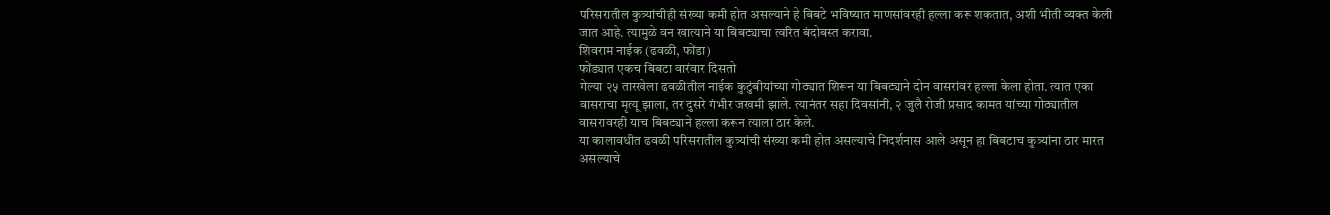परिसरातील कुत्र्यांचीही संख्या कमी होत असल्याने हे बिबटे भविष्यात माणसांवरही हल्ला करू शकतात, अशी भीती व्यक्त केली जात आहे. त्यामुळे वन खात्याने या बिबट्याचा त्वरित बंदोबस्त करावा.
शिवराम नाईक (ढवळी, फोंडा)
फोंड्यात एकच बिबटा वारंवार दिसतो
गेल्या २५ तारखेला ढवळीतील नाईक कुटुंबीयांच्या गोठ्यात शिरून या बिबट्याने दोन वासरांवर हल्ला केला होता. त्यात एका वासराचा मृत्यू झाला, तर दुसरे गंभीर जखमी झाले. त्यानंतर सहा दिवसांनी, २ जुलै रोजी प्रसाद कामत यांच्या गोठ्यातील वासरावरही याच बिबट्याने हल्ला करून त्याला ठार केले.
या कालावधीत ढवळी परिसरातील कुत्र्यांची संख्या कमी होत असल्याचे निदर्शनास आले असून हा बिबटाच कुत्र्यांना ठार मारत असल्याचे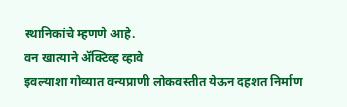स्थानिकांचे म्हणणे आहे.
वन खात्याने ॲक्टिव्ह व्हावे
इवल्याशा गोव्यात वन्यप्राणी लोकवस्तीत येऊन दहशत निर्माण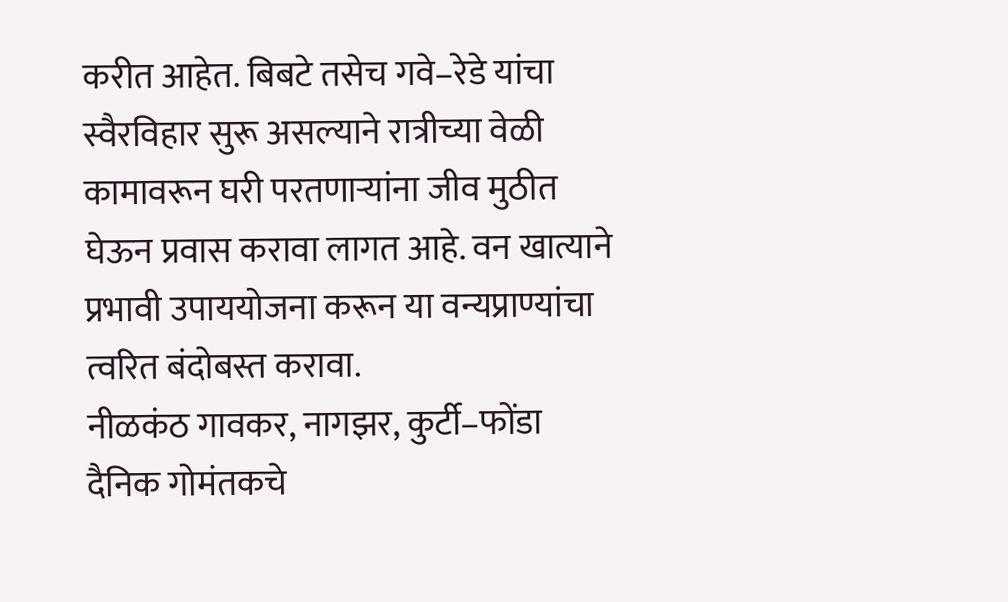करीत आहेत. बिबटे तसेच गवे–रेडे यांचा स्वैरविहार सुरू असल्याने रात्रीच्या वेळी कामावरून घरी परतणाऱ्यांना जीव मुठीत घेऊन प्रवास करावा लागत आहे. वन खात्याने प्रभावी उपाययोजना करून या वन्यप्राण्यांचा त्वरित बंदोबस्त करावा.
नीळकंठ गावकर, नागझर, कुर्टी–फोंडा
दैनिक गोमंतकचे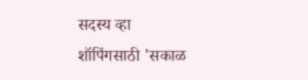सदस्य व्हा
शॉपिंगसाठी 'सकाळ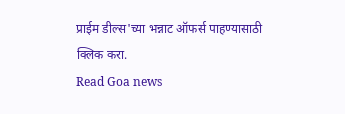प्राईम डील्स'च्या भन्नाट ऑफर्स पाहण्यासाठी क्लिक करा.
Read Goa news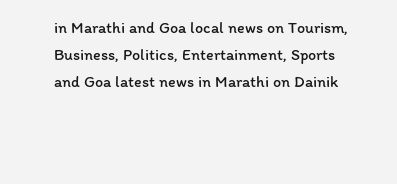in Marathi and Goa local news on Tourism, Business, Politics, Entertainment, Sports and Goa latest news in Marathi on Dainik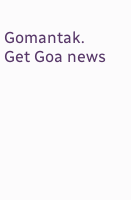Gomantak. Get Goa news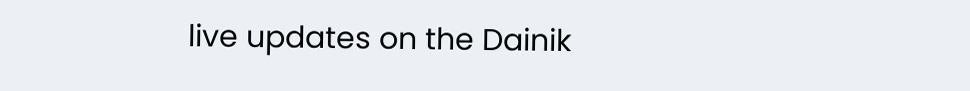live updates on the Dainik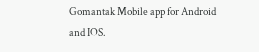Gomantak Mobile app for Android and IOS.